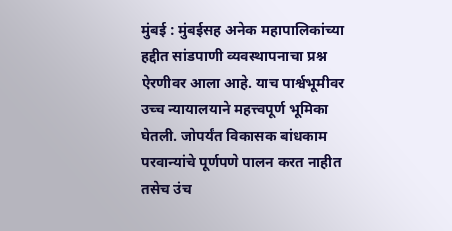मुंबई : मुंबईसह अनेक महापालिकांच्या हद्दीत सांडपाणी व्यवस्थापनाचा प्रश्न ऐरणीवर आला आहे. याच पार्श्वभूमीवर उच्च न्यायालयाने महत्त्वपूर्ण भूमिका घेतली. जोपर्यंत विकासक बांधकाम परवान्यांचे पूर्णपणे पालन करत नाहीत तसेच उंच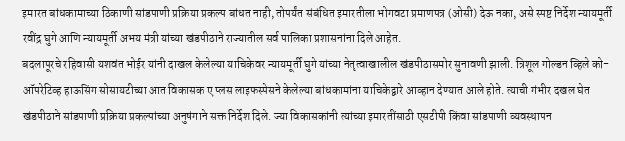इमारत बांधकामाच्या ठिकाणी सांडपाणी प्रक्रिया प्रकल्प बांधत नाही, तोपर्यंत संबंधित इमारतीला भोगवटा प्रमाणपत्र (ओसी) देऊ नका, असे स्पष्ट निर्देश न्यायमूर्ती रवींद्र घुगे आणि न्यायमूर्ती अभय मंत्री यांच्या खंडपीठाने राज्यातील सर्व पालिका प्रशासनांना दिले आहेत.
बदलापूरचे रहिवासी यशवंत भोईर यांनी दाखल केलेल्या याचिकेवर न्यायमूर्ती घुगे यांच्या नेतृत्वाखालील खंडपीठासमोर सुनावणी झाली. त्रिशूल गोल्डन व्हिले को-ऑपरेटिव्ह हाऊसिंग सोसायटीच्या आत विकासक ए प्लस लाइफस्पेसने केलेल्या बांधकामांना याचिकेद्वारे आव्हान देण्यात आले होते. त्याची गंभीर दखल घेत खंडपीठाने सांडपाणी प्रक्रिया प्रकल्पांच्या अनुषंगाने सक्त निर्देश दिले. ज्या विकासकांनी त्यांच्या इमारतींसाठी एसटीपी किंवा सांडपाणी व्यवस्थापन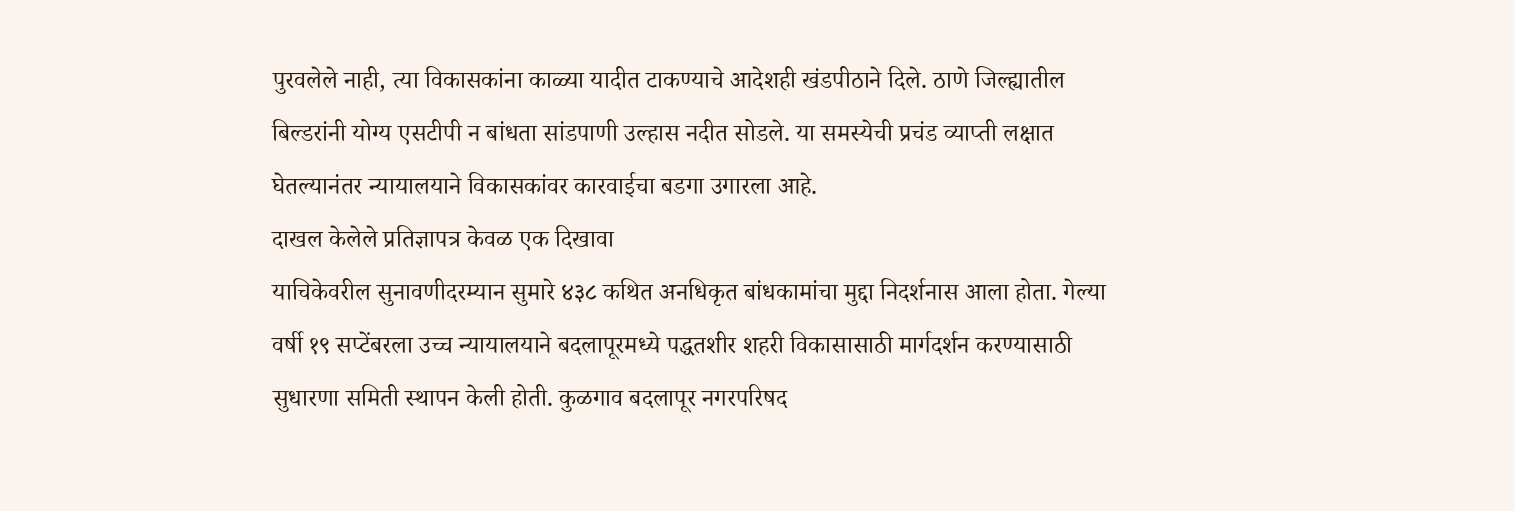पुरवलेले नाही, त्या विकासकांना काळ्या यादीत टाकण्याचे आदेशही खंडपीठाने दिले. ठाणे जिल्ह्यातील बिल्डरांनी योग्य एसटीपी न बांधता सांडपाणी उल्हास नदीत सोडले. या समस्येची प्रचंड व्याप्ती लक्षात घेतल्यानंतर न्यायालयाने विकासकांवर कारवाईचा बडगा उगारला आहे.
दाखल केलेले प्रतिज्ञापत्र केवळ एक दिखावा
याचिकेवरील सुनावणीदरम्यान सुमारे ४३८ कथित अनधिकृत बांधकामांचा मुद्दा निदर्शनास आला होता. गेल्या वर्षी १९ सप्टेंबरला उच्च न्यायालयाने बदलापूरमध्ये पद्धतशीर शहरी विकासासाठी मार्गदर्शन करण्यासाठी सुधारणा समिती स्थापन केली होती. कुळगाव बदलापूर नगरपरिषद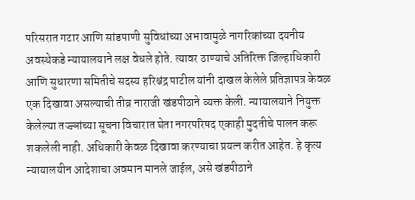परिसरात गटार आणि सांडपाणी सुविधांच्या अभावामुळे नागरिकांच्या दयनीय अवस्थेकडे न्यायालयाने लक्ष वेधले होते. त्यावर ठाण्याचे अतिरिक्त जिल्हाधिकारी आणि सुधारणा समितीचे सदस्य हरिश्चंद्र पाटील यांनी दाखल केलेले प्रतिज्ञापत्र केवळ एक दिखावा असल्याची तीव्र नाराजी खंडपीठाने व्यक्त केली. न्यायालयाने नियुक्त केलेल्या तज्ज्ञांच्या सूचना विचारात घेता नगरपरिषद एकाही मुदतीचे पालन करू शकलेली नाही. अधिकारी केवळ दिखावा करण्याचा प्रयत्न करीत आहेत. हे कृत्य न्यायालयीन आदेशाचा अवमान मानले जाईल, असे खंडपीठाने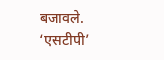बजावले.
‘एसटीपी’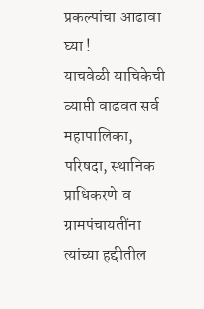प्रकल्पांचा आढावा घ्या !
याचवेळी याचिकेची व्याप्ती वाढवत सर्व महापालिका, परिषदा, स्थानिक प्राधिकरणे व ग्रामपंचायतींना त्यांच्या हद्दीतील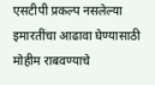एसटीपी प्रकल्प नसलेल्या इमारतींचा आढावा घेण्यासाठी मोहीम राबवण्याचे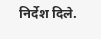निर्देश दिले.